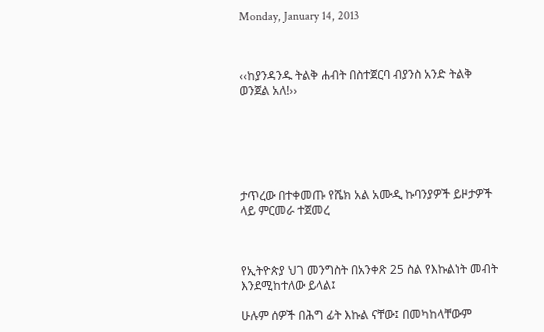Monday, January 14, 2013



‹‹ከያንዳንዱ ትልቅ ሐብት በስተጀርባ ብያንስ አንድ ትልቅ ወንጀል አለ!››






ታጥረው በተቀመጡ የሼክ አል አሙዲ ኩባንያዎች ይዞታዎች ላይ ምርመራ ተጀመረ



የኢትዮጵያ ህገ መንግስት በአንቀጽ 25 ስል የእኩልነት መብት  እንደሚከተለው ይላል፤

ሁሉም ሰዎች በሕግ ፊት እኩል ናቸው፤ በመካከላቸውም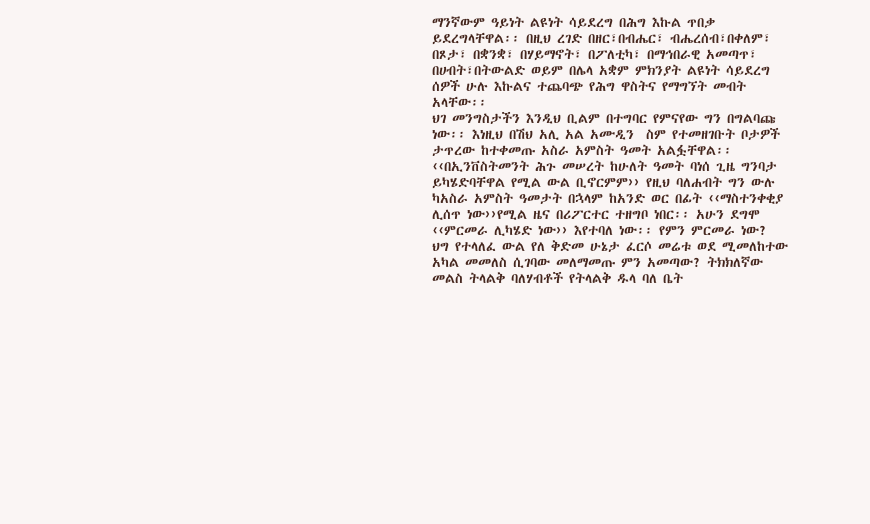ማንኛውም ዓይነት ልዩነት ሳይደረግ በሕግ እኩል ጥበቃ ይደረግላቸዋል፡፡ በዚህ ረገድ በዘር፣በብሔር፣ ብሔረሰብ፣በቀለም፣ በጾታ፣ በቋንቋ፣ በሃይማኖት፣ በፖለቲካ፣ በማኅበራዊ አመጣጥ፣ በሀብት፣በትውልድ ወይም በሌላ አቋም ምክንያት ልዩነት ሳይደረግ ሰዎች ሁሉ እኩልና ተጨባጭ የሕግ ዋስትና የማግኘት መብት አላቸው፡፡
ህገ መንግስታችን እንዲህ ቢልም በተግባር የምናየው ግን በግልባጩ ነው፡፡ እነዚህ በሽህ አሊ አል አሙዲን  ስም የተመዘገቡት ቦታዎች ታጥረው ከተቀመጡ አስራ አምስት ዓመት አልፏቸዋል፡፡‹‹በኢንቨስትመንት ሕጉ መሠረት ከሁለት ዓመት ባነሰ ጊዜ ግንባታ ይካሄድባቸዋል የሚል ውል ቢኖርምም›› የዚህ ባለሐብት ግን ውሉ ካአስራ አምስት ዓመታት በኋላም ከአንድ ወር በፊት ‹‹ማስተንቀቂያ ሊሰጥ ነው››የሚል ዜና በሪፖርተር ተዘግቦ ነበር፡፡ አሁን ደግሞ ‹‹ምርመራ ሊካሄድ ነው›› እየተባለ ነው፡፡ የምን ምርመራ ነው? ህግ የተላለፈ ውል የለ ቅድመ ሁኔታ ፈርሶ መሬቱ ወደ ሚመለከተው አካል መመለስ ሲገባው መለማመጡ ምን አመጣው? ትክክለኛው መልስ ትላልቅ ባለሃብቶች የትላልቅ ዱላ ባለ ቤት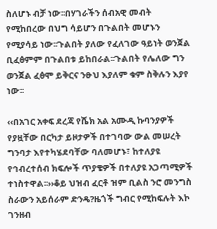ስለሆኑ ብቻ ነው፡፡በሃገራችን ሰብአዊ መብት የሚከበረው በህግ ሳይሆን በጉልበት መሆኑን የሚያሳይ ነው፡፡ጉልበት ያለው የፈለገው ዓይነት ወንጀል ቢፈፅምም በጉልበቱ ይከበራል፡፡ጉልበት የሌለው ግን ወንጀል ፈፅሞ ይቅርና ንፁህ እያለም ቁም ስቅሉን እያየ ነው፡፡

‹‹በአገር አቀፍ ደረጃ የሼክ አል አሙዲ ኩባንያዎች የያዟቸው በርካታ ይዞታዎች በተገባው ውል መሠረት ግንባታ እየተካሄደባቸው ባለመሆኑ፣ ከተለያዩ የኅብረተሰብ ክፍሎች ጥያቄዎች በተለያዩ አጋጣሚዎች ተነስተዋል፡፡››ቆይ ህዝብ ፈርቶ ዝም ቢልስ ንሮ መንግስ ስራውን አይሰራም ድንዴ?ዜጎች ግብር የሚከፍሉት እኮ ገንዘብ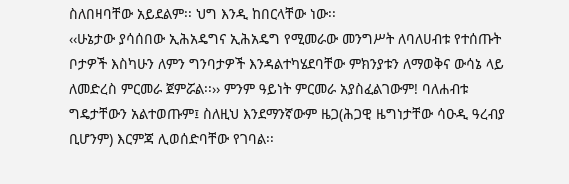ስለበዛባቸው አይደልም፡፡ ህግ እንዲ ከበርላቸው ነው፡፡
‹‹ሁኔታው ያሳሰበው ኢሕአዴግና ኢሕአዴግ የሚመራው መንግሥት ለባለሀብቱ የተሰጡት ቦታዎች እስካሁን ለምን ግንባታዎች እንዳልተካሄደባቸው ምክንያቱን ለማወቅና ውሳኔ ላይ ለመድረስ ምርመራ ጀምሯል፡፡›› ምንም ዓይነት ምርመራ አያስፈልገውም! ባለሐብቱ ግዴታቸውን አልተወጡም፤ ስለዚህ እንደማንኛውም ዜጋ(ሕጋዊ ዜግነታቸው ሳዑዲ ዓረብያ ቢሆንም) እርምጃ ሊወሰድባቸው የገባል፡፡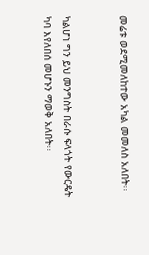መሬቱ ወደሚመለከተው አካል መመለስ አለበት፡፡


ካልሆነ ግን ይህ መንግስት በራሱ ፍላጎት የውርዴት ካባ እየለበሰ መሆኑን ማወቅ አለበት፡፡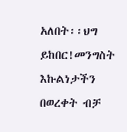አለበት፡፡ህግ ይከበር!መንግስት እኩልነታችን በወረቀት ብቻ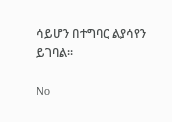ሳይሆን በተግባር ልያሳየን ይገባል፡፡

No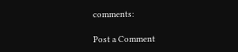comments:

Post a Comment